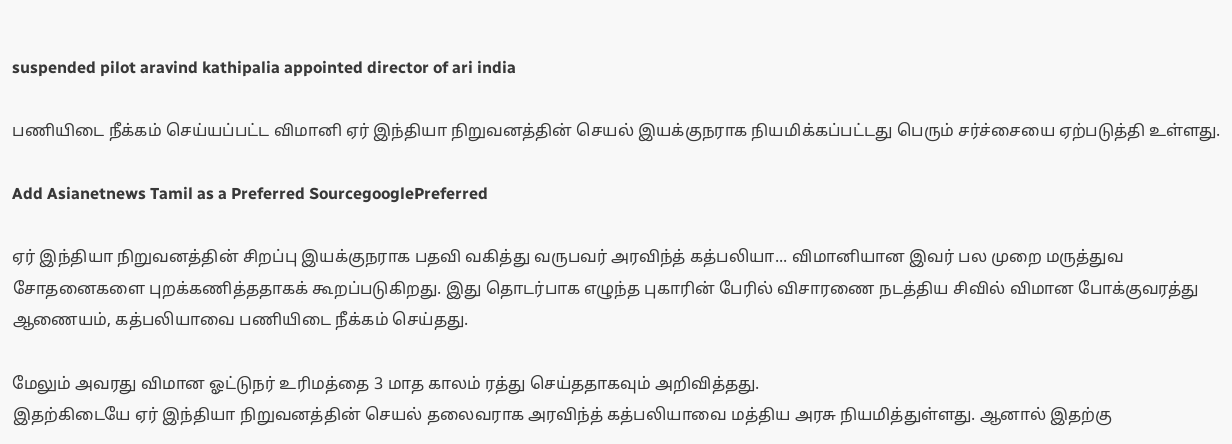suspended pilot aravind kathipalia appointed director of ari india

பணியிடை நீக்கம் செய்யப்பட்ட விமானி ஏர் இந்தியா நிறுவனத்தின் செயல் இயக்குநராக நியமிக்கப்பட்டது பெரும் சர்ச்சையை ஏற்படுத்தி உள்ளது.

Add Asianetnews Tamil as a Preferred SourcegooglePreferred

ஏர் இந்தியா நிறுவனத்தின் சிறப்பு இயக்குநராக பதவி வகித்து வருபவர் அரவிந்த் கத்பலியா... விமானியான இவர் பல முறை மருத்துவ சோதனைகளை புறக்கணித்ததாகக் கூறப்படுகிறது. இது தொடர்பாக எழுந்த புகாரின் பேரில் விசாரணை நடத்திய சிவில் விமான போக்குவரத்து ஆணையம், கத்பலியாவை பணியிடை நீக்கம் செய்தது.

மேலும் அவரது விமான ஓட்டுநர் உரிமத்தை 3 மாத காலம் ரத்து செய்ததாகவும் அறிவித்தது.
இதற்கிடையே ஏர் இந்தியா நிறுவனத்தின் செயல் தலைவராக அரவிந்த் கத்பலியாவை மத்திய அரசு நியமித்துள்ளது. ஆனால் இதற்கு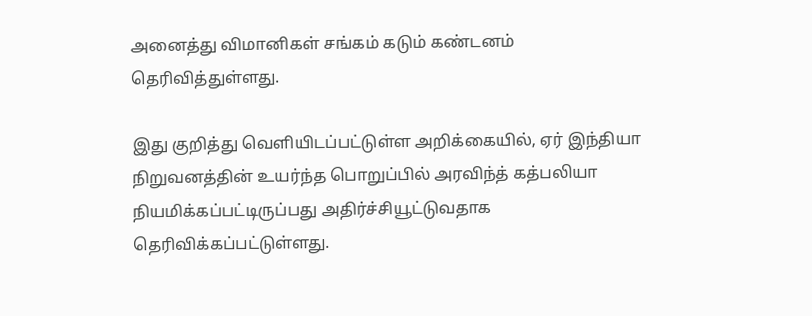அனைத்து விமானிகள் சங்கம் கடும் கண்டனம் தெரிவித்துள்ளது.

இது குறித்து வெளியிடப்பட்டுள்ள அறிக்கையில், ஏர் இந்தியா நிறுவனத்தின் உயர்ந்த பொறுப்பில் அரவிந்த் கத்பலியா நியமிக்கப்பட்டிருப்பது அதிர்ச்சியூட்டுவதாக தெரிவிக்கப்பட்டுள்ளது.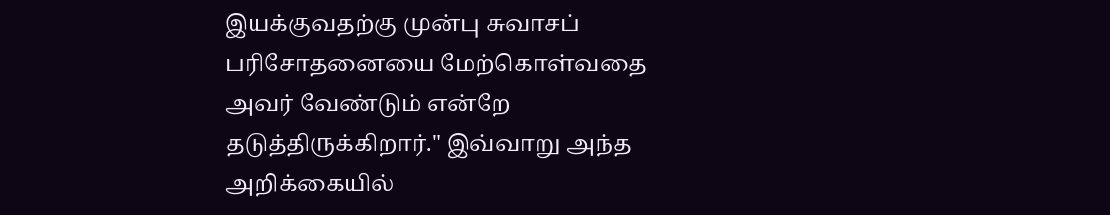இயக்குவதற்கு முன்பு சுவாசப் பரிசோதனையை மேற்கொள்வதை அவர் வேண்டும் என்றே தடுத்திருக்கிறார்." இவ்வாறு அந்த அறிக்கையில்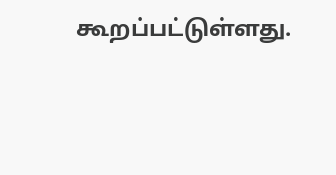கூறப்பட்டுள்ளது.